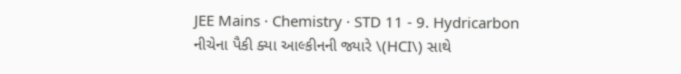JEE Mains · Chemistry · STD 11 - 9. Hydricarbon
નીચેના પૈકી ક્યા આલ્કીનની જ્યારે \(HCI\) સાથે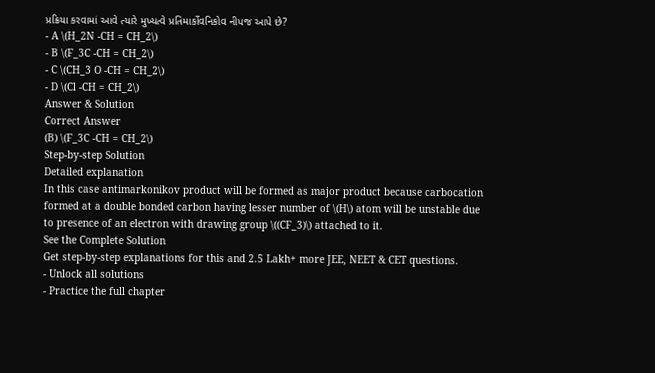પ્રક્રિયા કરવામાં આવે ત્યારે મુખ્યત્વે પ્રતિમાર્કોવનિકોવ નીપજ આપે છે?
- A \(H_2N -CH = CH_2\)
- B \(F_3C -CH = CH_2\)
- C \(CH_3 O -CH = CH_2\)
- D \(Cl -CH = CH_2\)
Answer & Solution
Correct Answer
(B) \(F_3C -CH = CH_2\)
Step-by-step Solution
Detailed explanation
In this case antimarkonikov product will be formed as major product because carbocation formed at a double bonded carbon having lesser number of \(H\) atom will be unstable due to presence of an electron with drawing group \((CF_3)\) attached to it.
See the Complete Solution
Get step-by-step explanations for this and 2.5 Lakh+ more JEE, NEET & CET questions.
- Unlock all solutions
- Practice the full chapter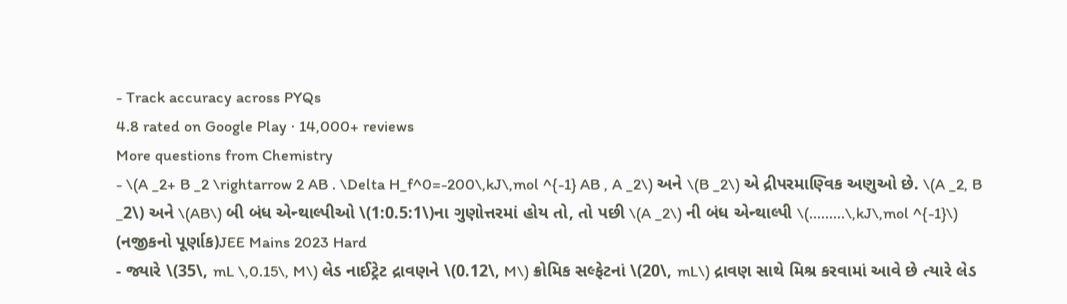- Track accuracy across PYQs
4.8 rated on Google Play · 14,000+ reviews
More questions from Chemistry
- \(A _2+ B _2 \rightarrow 2 AB . \Delta H_f^0=-200\,kJ\,mol ^{-1} AB , A _2\) અને \(B _2\) એ દ્રીપરમાણ્વિક અણુઓ છે. \(A _2, B _2\) અને \(AB\) બી બંધ એન્થાલ્પીઓ \(1:0.5:1\)ના ગુણોત્તરમાં હોય તો, તો પછી \(A _2\) ની બંધ એન્થાલ્પી \(.........\,kJ\,mol ^{-1}\) (નજીકનો પૂર્ણાક)JEE Mains 2023 Hard
- જ્યારે \(35\, mL \,0.15\, M\) લેડ નાઈટ્રેટ દ્રાવણને \(0.12\, M\) ક્રોમિક સલ્ફેટનાં \(20\, mL\) દ્રાવણ સાથે મિશ્ર કરવામાં આવે છે ત્યારે લેડ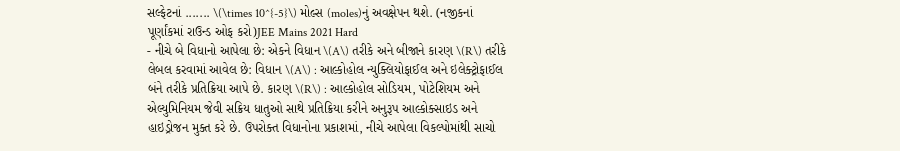સલ્ફેટનાં ....... \(\times 10^{-5}\) મોલ્સ (moles)નું અવક્ષેપન થશે. (નજીકનાં પૂર્ણાંકમાં રાઉન્ડ ઓફ કરો)JEE Mains 2021 Hard
- નીચે બે વિધાનો આપેલા છે: એકને વિધાન \(A\) તરીકે અને બીજાને કારણ \(R\) તરીકે લેબલ કરવામાં આવેલ છે: વિધાન \(A\) : આલ્કોહોલ ન્યુક્લિયોફાઈલ અને ઇલેક્ટ્રોફાઈલ બંને તરીકે પ્રતિક્રિયા આપે છે. કારણ \(R\) : આલ્કોહોલ સોડિયમ, પોટેશિયમ અને એલ્યુમિનિયમ જેવી સક્રિય ધાતુઓ સાથે પ્રતિક્રિયા કરીને અનુરૂપ આલ્કોક્સાઇડ અને હાઇડ્રોજન મુક્ત કરે છે. ઉપરોક્ત વિધાનોના પ્રકાશમાં, નીચે આપેલા વિકલ્પોમાંથી સાચો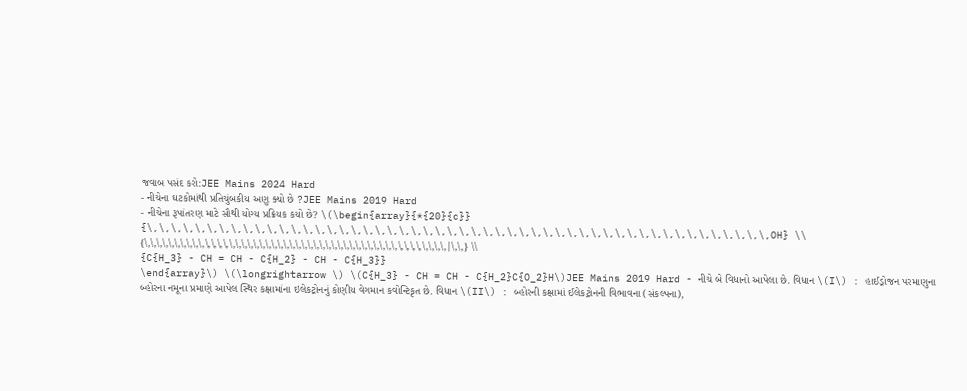જવાબ પસંદ કરો:JEE Mains 2024 Hard
- નીચેના ઘટકોમાંથી પ્રતિચુંબકીય અણુ ક્યો છે ?JEE Mains 2019 Hard
- નીચેના રૂપાંતરણ માટે સૌથી યોગ્ય પ્રક્રિયક કયો છે? \(\begin{array}{*{20}{c}}
{\,\,\,\,\,\,\,\,\,\,\,\,\,\,\,\,\,\,\,\,\,\,\,\,\,\,\,\,\,\,\,\,\,\,\,\,\,\,\,\,\,\,\,\,\,\,\,\,\,\,\,\,OH} \\
{\,\,\,\,\,\,\,\,\,\,\,\,\,\,\,\,\,\,\,\,\,\,\,\,\,\,\,\,\,\,\,\,\,\,\,\,\,\,\,\,\,\,\,\,\,\,\,\,\,\,|\,\,} \\
{C{H_3} - CH = CH - C{H_2} - CH - C{H_3}}
\end{array}\) \(\longrightarrow \) \(C{H_3} - CH = CH - C{H_2}C{O_2}H\)JEE Mains 2019 Hard - નીચે બે વિધાનો આપેલા છે. વિધાન \(I\) : હાઈડ્રોજન પરમાણુના બ્હોરના નમૂના પ્રમાણે આપેલ સ્થિર કક્ષામાંના ઇલેકટ્રોનનું કોણીય વેગમાન કવોન્ટિકૃત છે. વિધાન \(II\) : બ્હોરની કક્ષામાં ઈલેકટ્રોનની વિભાવના (સંકલ્પના),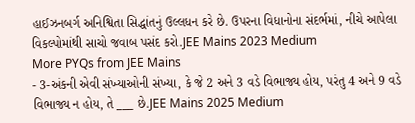હાઈઝનબર્ગ અનિશ્વિતા સિદ્ધાંતનું ઉલ્લધન કરે છે. ઉપરના વિધાનોના સંદર્ભમાં, નીચે આપેલા વિકલ્પોમાંથી સાચો જવાબ પસંદ કરો.JEE Mains 2023 Medium
More PYQs from JEE Mains
- 3-અંકની એવી સંખ્યાઓની સંખ્યા, કે જે 2 અને 3 વડે વિભાજ્ય હોય, પરંતુ 4 અને 9 વડે વિભાજ્ય ન હોય, તે ___ છે.JEE Mains 2025 Medium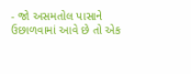- જો અસમતોલ પાસાને ઉછાળવામાં આવે છે તો એક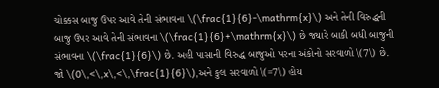ચોક્કસ બાજુ ઉપર આવે તેની સંભાવના \(\frac{1}{6}-\mathrm{x}\) અને તેની વિરુદ્ધની બાજુ ઉપર આવે તેની સંભાવના \(\frac{1}{6}+\mathrm{x}\) છે જ્યારે બાકી બધી બાજુની સંભાવના \(\frac{1}{6}\) છે. અહી પાસાની વિરુદ્ધ બાજુઓ પરના અંકોનો સરવાળો \(7\) છે. જો \(0\,<\,x\,<\,\frac{1}{6}\),અને કુલ સરવાળો \(=7\) હોય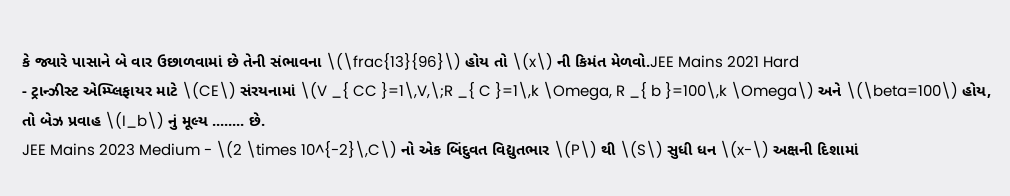કે જ્યારે પાસાને બે વાર ઉછાળવામાં છે તેની સંભાવના \(\frac{13}{96}\) હોય તો \(x\) ની કિમંત મેળવો.JEE Mains 2021 Hard
- ટ્રાન્ઝીસ્ટ એમ્પ્લિફાયર માટે \(CE\) સંરયનામાં \(V _{ CC }=1\,V,\;R _{ C }=1\,k \Omega, R _{ b }=100\,k \Omega\) અને \(\beta=100\) હોય, તો બેઝ પ્રવાહ \(I_b\) નું મૂલ્ય ........ છે.
JEE Mains 2023 Medium - \(2 \times 10^{-2}\,C\) નો એક બિંદુવત વિદ્યુતભાર \(P\) થી \(S\) સુધી ધન \(x-\) અક્ષની દિશામાં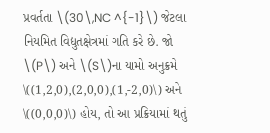પ્રવર્તતા \(30\,NC ^{-1}\) જેટલા નિયમિત વિદ્યુતક્ષેત્રમાં ગતિ કરે છે. જો \(P\) અને \(S\)ના યામો અનુક્રમે \((1,2,0),(2,0,0),(1,-2,0)\) અને \((0,0,0)\) હોય, તો આ પ્રક્રિયામાં થતું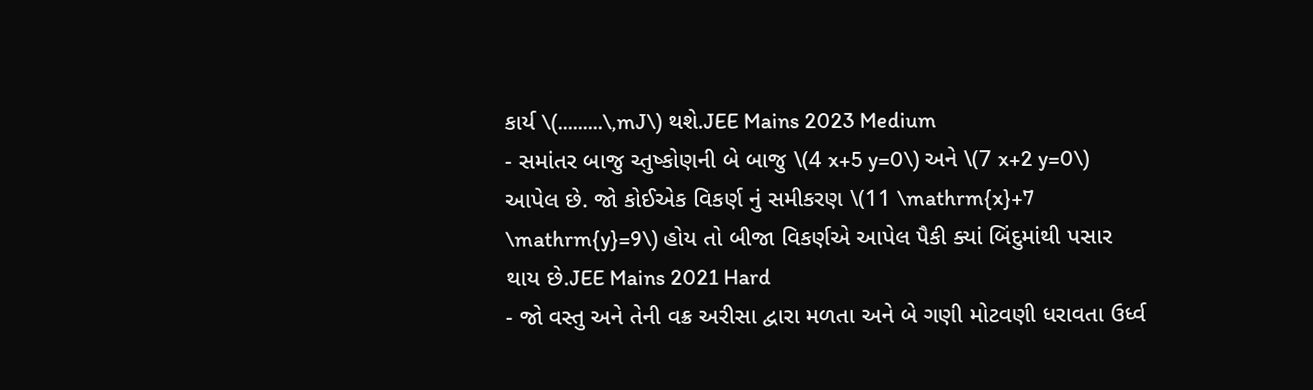કાર્ય \(.........\,mJ\) થશે.JEE Mains 2023 Medium
- સમાંતર બાજુ ચ્તુષ્કોણની બે બાજુ \(4 x+5 y=0\) અને \(7 x+2 y=0\) આપેલ છે. જો કોઈએક વિકર્ણ નું સમીકરણ \(11 \mathrm{x}+7 \mathrm{y}=9\) હોય તો બીજા વિકર્ણએ આપેલ પૈકી ક્યાં બિંદુમાંથી પસાર થાય છે.JEE Mains 2021 Hard
- જો વસ્તુ અને તેની વક્ર અરીસા દ્વારા મળતા અને બે ગણી મોટવણી ધરાવતા ઉર્ધ્વ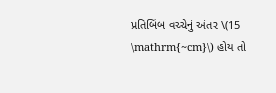પ્રતિબિંબ વચ્ચેનું અંતર \(15 \mathrm{~cm}\) હોય તો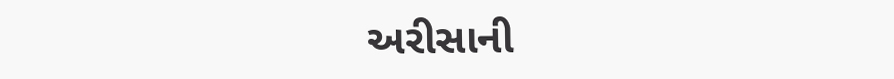અરીસાની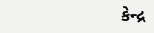કેન્દ્ર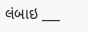લંબાઇ ___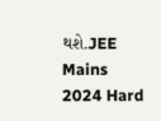થશે.JEE Mains 2024 Hard